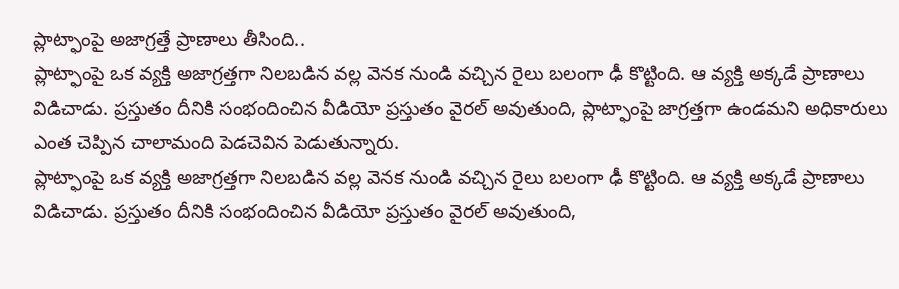ప్లాట్ఫాంపై అజాగ్రత్తే ప్రాణాలు తీసింది..
ప్లాట్ఫాంపై ఒక వ్యక్తి అజాగ్రత్తగా నిలబడిన వల్ల వెనక నుండి వచ్చిన రైలు బలంగా ఢీ కొట్టింది. ఆ వ్యక్తి అక్కడే ప్రాణాలు విడిచాడు. ప్రస్తుతం దీనికి సంభందించిన వీడియో ప్రస్తుతం వైరల్ అవుతుంది, ప్లాట్ఫాంపై జాగ్రత్తగా ఉండమని అధికారులు ఎంత చెప్పిన చాలామంది పెడచెవిన పెడుతున్నారు.
ప్లాట్ఫాంపై ఒక వ్యక్తి అజాగ్రత్తగా నిలబడిన వల్ల వెనక నుండి వచ్చిన రైలు బలంగా ఢీ కొట్టింది. ఆ వ్యక్తి అక్కడే ప్రాణాలు విడిచాడు. ప్రస్తుతం దీనికి సంభందించిన వీడియో ప్రస్తుతం వైరల్ అవుతుంది,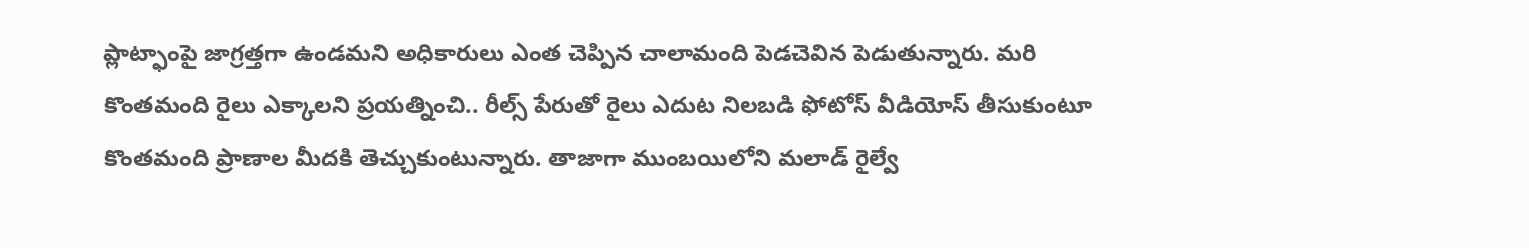ప్లాట్ఫాంపై జాగ్రత్తగా ఉండమని అధికారులు ఎంత చెప్పిన చాలామంది పెడచెవిన పెడుతున్నారు. మరి కొంతమంది రైలు ఎక్కాలని ప్రయత్నించి.. రీల్స్ పేరుతో రైలు ఎదుట నిలబడి ఫోటోస్ వీడియోస్ తీసుకుంటూ కొంతమంది ప్రాణాల మీదకి తెచ్చుకుంటున్నారు. తాజాగా ముంబయిలోని మలాడ్ రైల్వే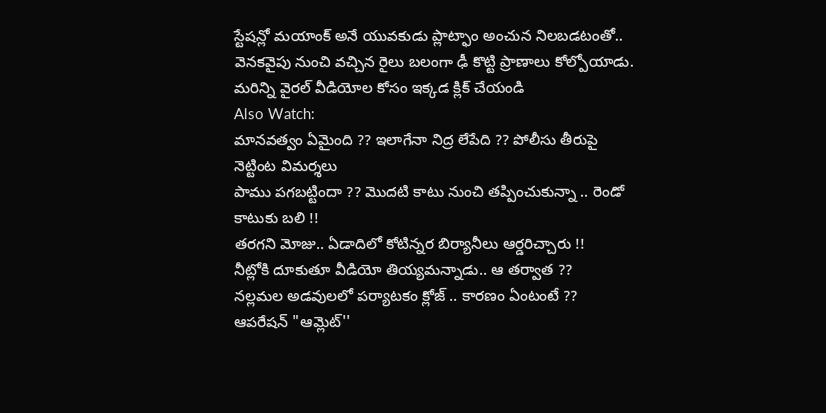స్టేషన్లో మయాంక్ అనే యువకుడు ప్లాట్ఫాం అంచున నిలబడటంతో.. వెనకవైపు నుంచి వచ్చిన రైలు బలంగా ఢీ కొట్టి ప్రాణాలు కోల్పోయాడు.
మరిన్ని వైరల్ వీడియోల కోసం ఇక్కడ క్లిక్ చేయండి
Also Watch:
మానవత్వం ఏమైంది ?? ఇలాగేనా నిద్ర లేపేది ?? పోలీసు తీరుపై నెట్టింట విమర్శలు
పాము పగబట్టిందా ?? మొదటి కాటు నుంచి తప్పించుకున్నా .. రెండో కాటుకు బలి !!
తరగని మోజు.. ఏడాదిలో కోటిన్నర బిర్యానీలు ఆర్డరిచ్చారు !!
నీట్లోకి దూకుతూ వీడియో తియ్యమన్నాడు.. ఆ తర్వాత ??
నల్లమల అడవులలో పర్యాటకం క్లోజ్ .. కారణం ఏంటంటే ??
ఆపరేషన్ "ఆమ్లెట్''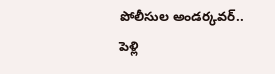పోలీసుల అండర్కవర్..
పెళ్లి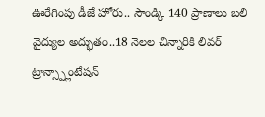ఊరేగింపు డీజే హోరు.. సౌండ్కి 140 ప్రాణాలు బలి
వైద్యుల అద్భుతం..18 నెలల చిన్నారికి లివర్ ట్రాన్స్ప్లాంటేషన్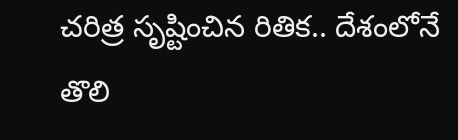చరిత్ర సృష్టించిన రితిక.. దేశంలోనే తొలి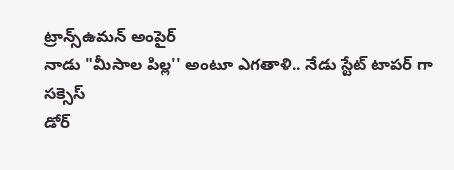ట్రాన్స్ఉమన్ అంపైర్
నాడు "మీసాల పిల్ల'' అంటూ ఎగతాళి.. నేడు స్టేట్ టాపర్ గా సక్సెస్
డోర్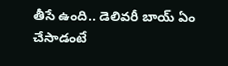తీసే ఉంది.. డెలివరీ బాయ్ ఏం చేసాడంటే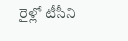రైళ్లో టీసీని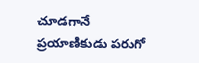చూడగానే ప్రయాణికుడు పరుగో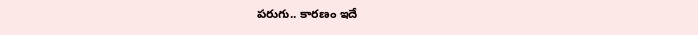పరుగు.. కారణం ఇదే